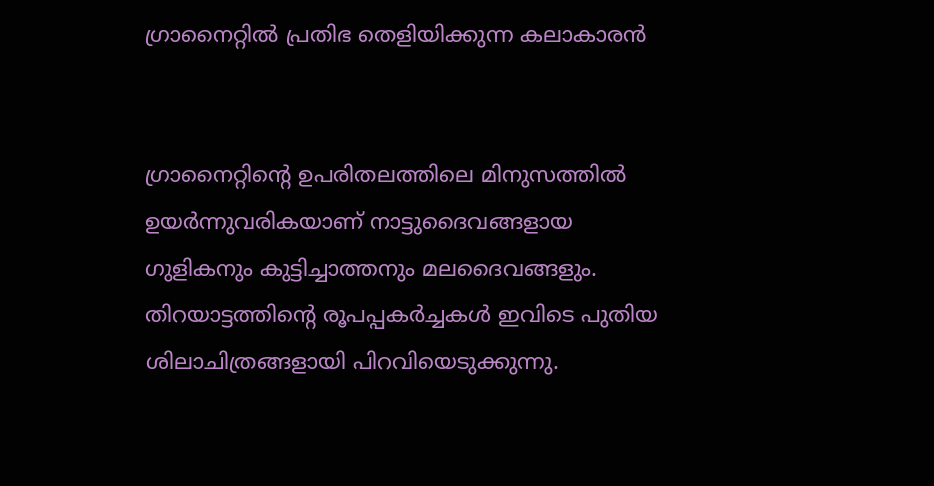ഗ്രാനൈറ്റില്‍ പ്രതിഭ തെളിയിക്കുന്ന കലാകാരന്‍


ഗ്രാനൈറ്റിന്റെ ഉപരിതലത്തിലെ മിനുസത്തില്‍ ഉയര്‍ന്നുവരികയാണ് നാട്ടുദൈവങ്ങളായ ഗുളികനും കുട്ടിച്ചാത്തനും മലദൈവങ്ങളും. തിറയാട്ടത്തിന്റെ രൂപപ്പകര്‍ച്ചകള്‍ ഇവിടെ പുതിയ ശിലാചിത്രങ്ങളായി പിറവിയെടുക്കുന്നു.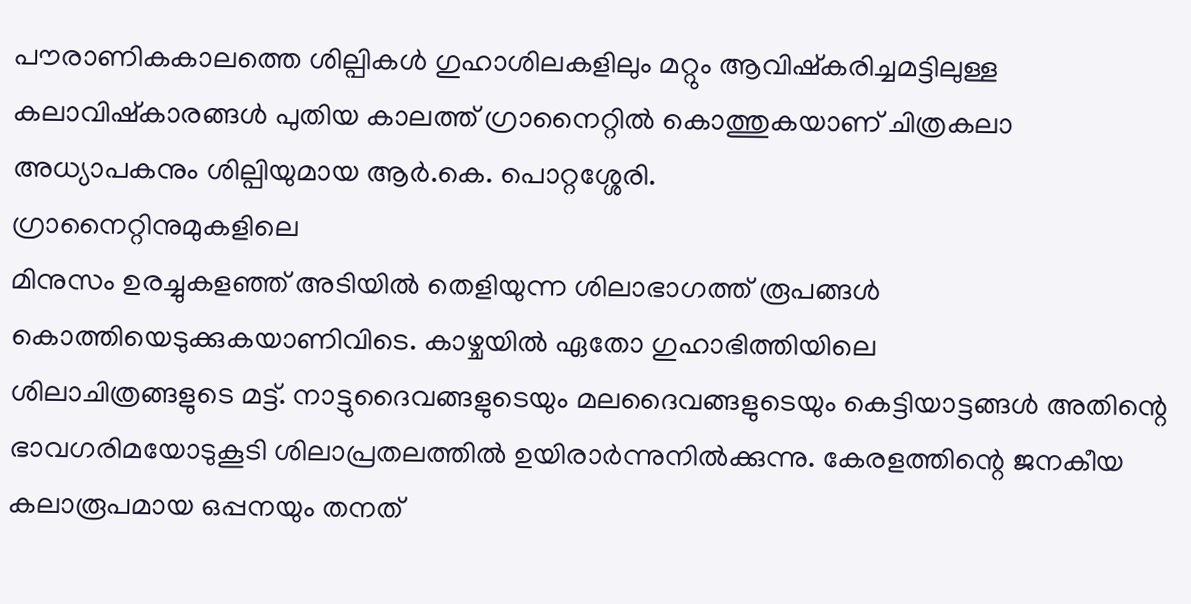പൗരാണികകാലത്തെ ശില്പികള്‍ ഗുഹാശിലകളിലും മറ്റും ആവിഷ്‌കരിച്ചമട്ടിലുള്ള കലാവിഷ്‌കാരങ്ങള്‍ പുതിയ കാലത്ത് ഗ്രാനൈറ്റില്‍ കൊത്തുകയാണ് ചിത്രകലാ അധ്യാപകനും ശില്പിയുമായ ആര്‍.കെ. പൊറ്റശ്ശേരി.
ഗ്രാനൈറ്റിനുമുകളിലെ
മിനുസം ഉരച്ചുകളഞ്ഞ് അടിയില്‍ തെളിയുന്ന ശിലാഭാഗത്ത് രൂപങ്ങള്‍ കൊത്തിയെടുക്കുകയാണിവിടെ. കാഴ്ചയില്‍ ഏതോ ഗുഹാഭിത്തിയിലെ
ശിലാചിത്രങ്ങളുടെ മട്ട്. നാട്ടുദൈവങ്ങളുടെയും മലദൈവങ്ങളുടെയും കെട്ടിയാട്ടങ്ങള്‍ അതിന്റെ ഭാവഗരിമയോടുകൂടി ശിലാപ്രതലത്തില്‍ ഉയിരാര്‍ന്നുനില്‍ക്കുന്നു. കേരളത്തിന്റെ ജനകീയ കലാരൂപമായ ഒപ്പനയും തനത്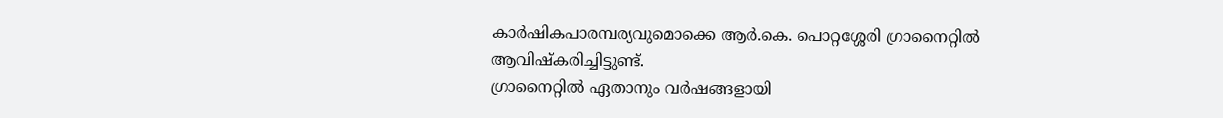കാര്‍ഷികപാരമ്പര്യവുമൊക്കെ ആര്‍.കെ. പൊറ്റശ്ശേരി ഗ്രാനൈറ്റില്‍ ആവിഷ്‌കരിച്ചിട്ടുണ്ട്.
ഗ്രാനൈറ്റില്‍ ഏതാനും വര്‍ഷങ്ങളായി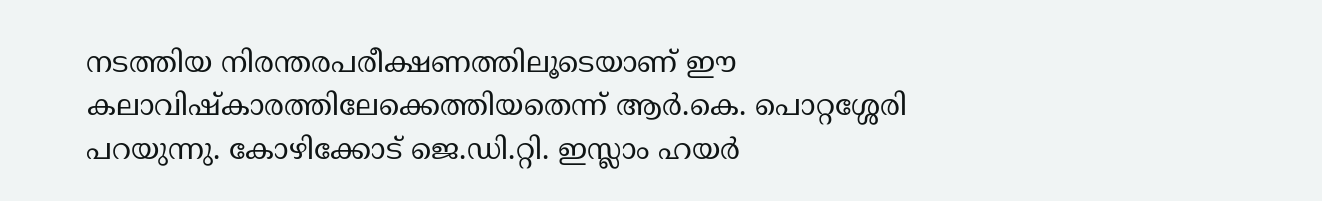നടത്തിയ നിരന്തരപരീക്ഷണത്തിലൂടെയാണ് ഈ കലാവിഷ്‌കാരത്തിലേക്കെത്തിയതെന്ന് ആര്‍.കെ. പൊറ്റശ്ശേരി പറയുന്നു. കോഴിക്കോട് ജെ.ഡി.റ്റി. ഇസ്ലാം ഹയര്‍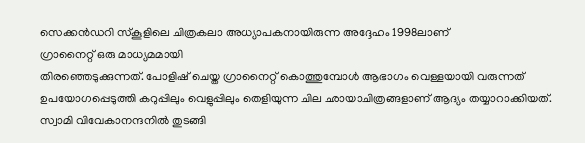സെക്കന്‍ഡറി സ്‌കൂളിലെ ചിത്രകലാ അധ്യാപകനായിരുന്ന അദ്ദേഹം 1998ലാണ്
ഗ്രാനൈറ്റ് ഒരു മാധ്യമമായി
തിരഞ്ഞെടുക്കുന്നത്. പോളിഷ് ചെയ്ത ഗ്രാനൈറ്റ് കൊത്തുമ്പോള്‍ ആഭാഗം വെള്ളയായി വരുന്നത് ഉപയോഗപ്പെടുത്തി കറുപ്പിലും വെളുപ്പിലും തെളിയുന്ന ചില ഛായാചിത്രങ്ങളാണ് ആദ്യം തയ്യാറാക്കിയത്. സ്വാമി വിവേകാനന്ദനില്‍ തുടങ്ങി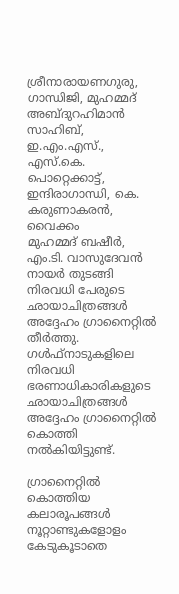ശ്രീനാരായണഗുരു, ഗാന്ധിജി, മുഹമ്മദ്
അബ്ദുറഹിമാന്‍
സാഹിബ്, ഇ.എം.എസ്., എസ്.കെ. പൊറ്റെക്കാട്ട്,
ഇന്ദിരാഗാന്ധി, കെ. കരുണാകരന്‍, വൈക്കം
മുഹമ്മദ് ബഷീര്‍, എം.ടി. വാസുദേവന്‍ നായര്‍ തുടങ്ങി നിരവധി പേരുടെ ഛായാചിത്രങ്ങള്‍
അദ്ദേഹം ഗ്രാനൈറ്റില്‍ തീര്‍ത്തു. ഗള്‍ഫ്‌നാടുകളിലെ നിരവധി ഭരണാധികാരികളുടെ ഛായാചിത്രങ്ങള്‍ അദ്ദേഹം ഗ്രാനൈറ്റില്‍ കൊത്തി നല്‍കിയിട്ടുണ്ട്.

ഗ്രാനൈറ്റില്‍ കൊത്തിയ
കലാരൂപങ്ങള്‍ നൂറ്റാണ്ടുകളോളം കേടുകൂടാതെ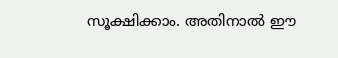സൂക്ഷിക്കാം. അതിനാല്‍ ഈ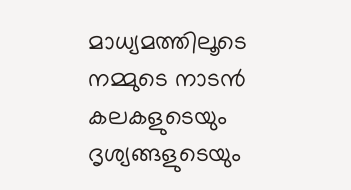മാധ്യമത്തിലൂടെ നമ്മുടെ നാടന്‍ കലകളുടെയും ദൃശ്യങ്ങളുടെയും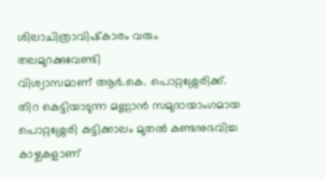ശിലാചിത്രാവിഷ്‌കാരം വരും
തലമുറക്കുവേണ്ടി
വിശ്വാസമാണ് ആര്‍.കെ. പൊറ്റശ്ശേരിക്ക്.
തിറ കെട്ടിയാടുന്ന മണ്ണാന്‍ സമുദായാംഗമായ പൊറ്റശ്ശേരി കുട്ടിക്കാലം മുതല്‍ കണ്ടനുഭവിച്ച കാഴ്ചകളാണ്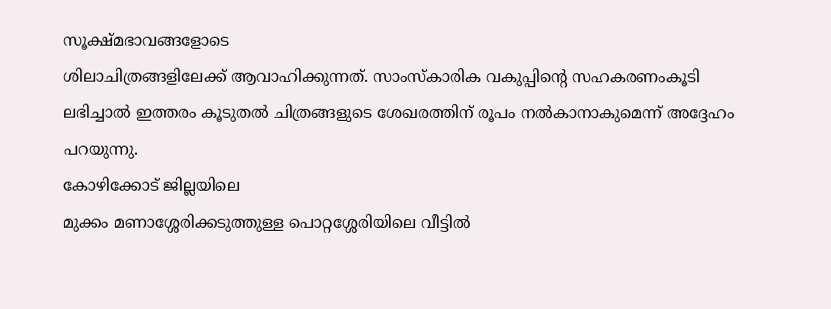സൂക്ഷ്മഭാവങ്ങളോടെ
ശിലാചിത്രങ്ങളിലേക്ക് ആവാഹിക്കുന്നത്. സാംസ്‌കാരിക വകുപ്പിന്റെ സഹകരണംകൂടി ലഭിച്ചാല്‍ ഇത്തരം കൂടുതല്‍ ചിത്രങ്ങളുടെ ശേഖരത്തിന് രൂപം നല്‍കാനാകുമെന്ന് അദ്ദേഹം പറയുന്നു.
കോഴിക്കോട് ജില്ലയിലെ
മുക്കം മണാശ്ശേരിക്കടുത്തുള്ള പൊറ്റശ്ശേരിയിലെ വീട്ടില്‍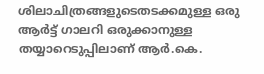ശിലാചിത്രങ്ങളുടെതടക്കമുള്ള ഒരു ആര്‍ട്ട് ഗാലറി ഒരുക്കാനുള്ള തയ്യാറെടുപ്പിലാണ് ആര്‍.കെ.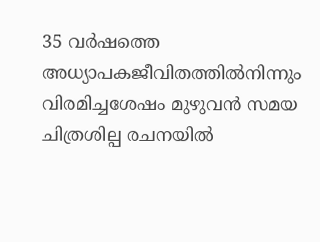35 വര്‍ഷത്തെ അധ്യാപകജീവിതത്തില്‍നിന്നും വിരമിച്ചശേഷം മുഴുവന്‍ സമയ ചിത്രശില്പ രചനയില്‍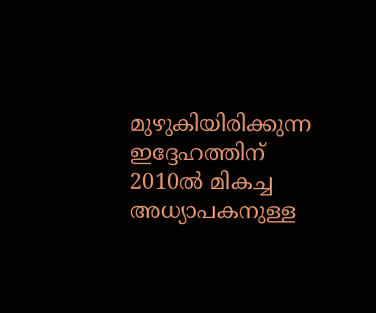മുഴുകിയിരിക്കുന്ന ഇദ്ദേഹത്തിന് 2010ല്‍ മികച്ച അധ്യാപകനുള്ള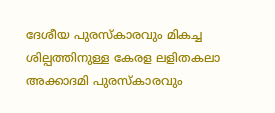ദേശീയ പുരസ്‌കാരവും മികച്ച ശില്പത്തിനുള്ള കേരള ലളിതകലാ അക്കാദമി പുരസ്‌കാരവും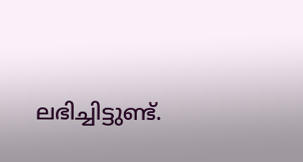ലഭിച്ചിട്ടുണ്ട്.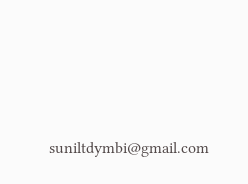suniltdymbi@gmail.com